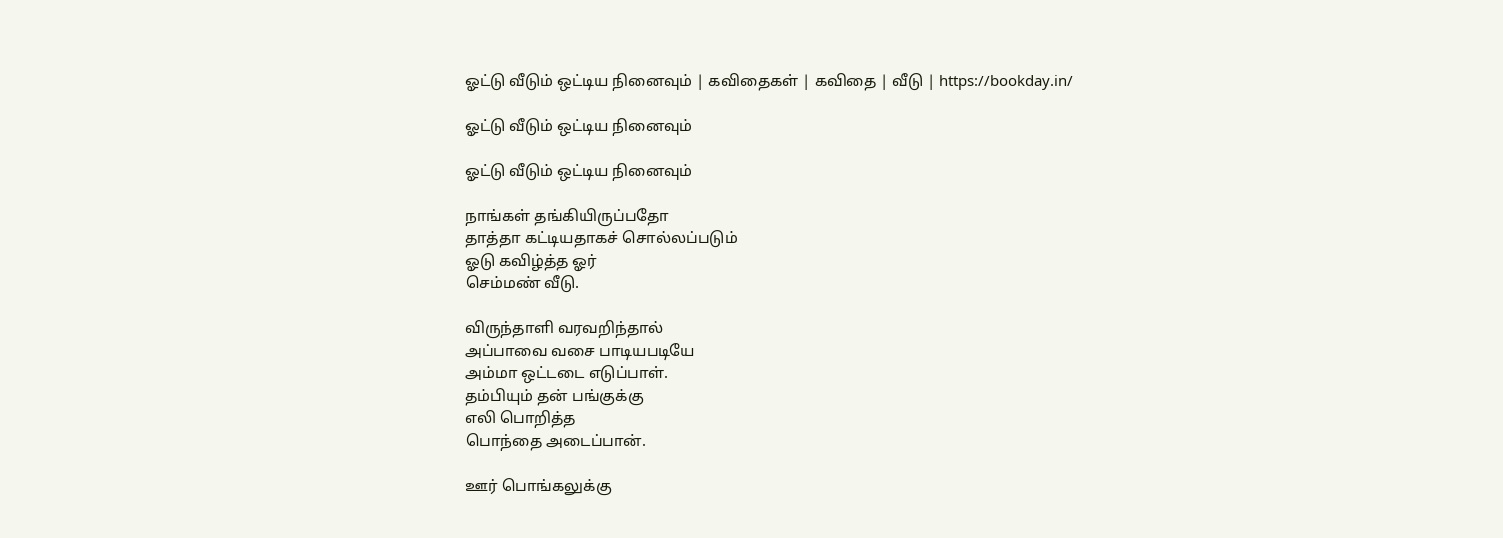ஓட்டு வீடும் ஒட்டிய நினைவும் | கவிதைகள் | கவிதை | வீடு | https://bookday.in/

ஓட்டு வீடும் ஒட்டிய நினைவும்

ஓட்டு வீடும் ஒட்டிய நினைவும்

நாங்கள் தங்கியிருப்பதோ
தாத்தா கட்டியதாகச் சொல்லப்படும்
ஓடு கவிழ்த்த ஓர்
செம்மண் வீடு.

விருந்தாளி வரவறிந்தால்
அப்பாவை வசை பாடியபடியே
அம்மா ஒட்டடை எடுப்பாள்.
தம்பியும் தன் பங்குக்கு
எலி பொறித்த
பொந்தை அடைப்பான்.

ஊர் பொங்கலுக்கு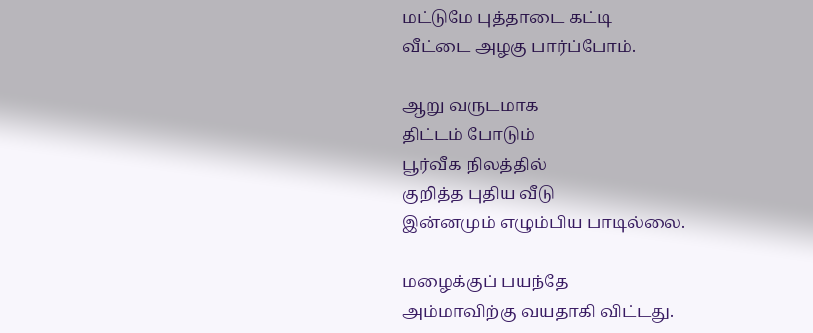மட்டுமே புத்தாடை கட்டி
வீட்டை அழகு பார்ப்போம்.

ஆறு வருடமாக
திட்டம் போடும்
பூர்வீக நிலத்தில்
குறித்த புதிய வீடு
இன்னமும் எழும்பிய பாடில்லை.

மழைக்குப் பயந்தே
அம்மாவிற்கு வயதாகி விட்டது.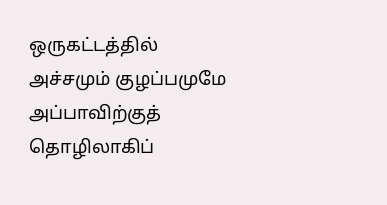ஒருகட்டத்தில்
அச்சமும் குழப்பமுமே
அப்பாவிற்குத்
தொழிலாகிப்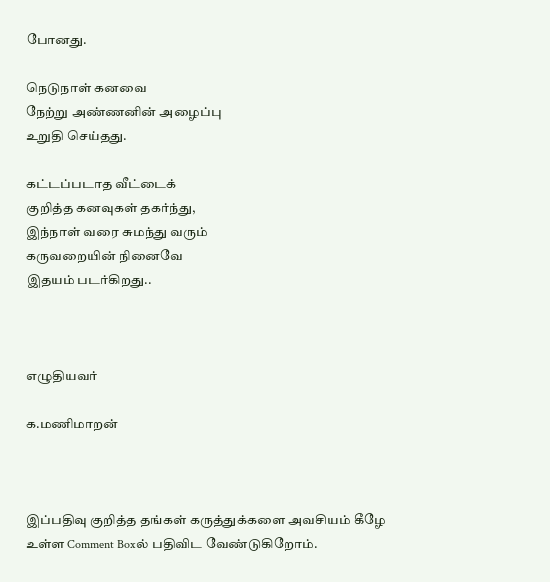போனது.

நெடுநாள் கனவை
நேற்று அண்ணனின் அழைப்பு
உறுதி செய்தது.

கட்டப்படாத வீட்டைக்
குறித்த கனவுகள் தகர்ந்து,
இந்நாள் வரை சுமந்து வரும்
கருவறையின் நினைவே
இதயம் படர்கிறது..



எழுதியவர்

க.மணிமாறன்



இப்பதிவு குறித்த தங்கள் கருத்துக்களை அவசியம் கீழே உள்ள Comment Boxல் பதிவிட வேண்டுகிறோம்.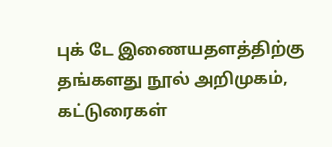புக் டே இணையதளத்திற்கு தங்களது நூல் அறிமுகம், கட்டுரைகள்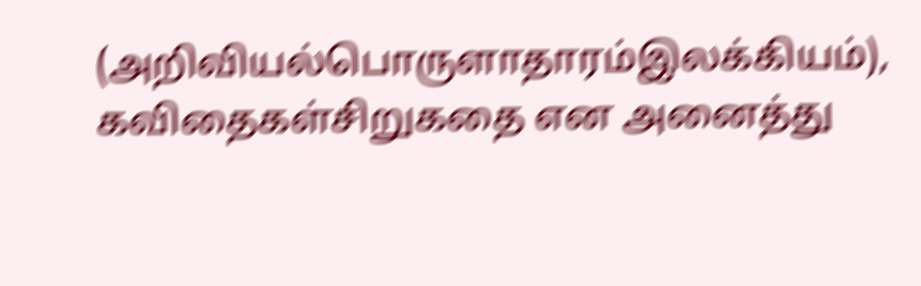(அறிவியல்பொருளாதாரம்இலக்கியம்), கவிதைகள்சிறுகதை என அனைத்து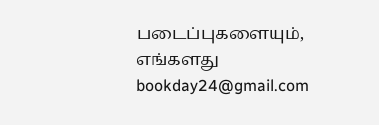படைப்புகளையும், எங்களது bookday24@gmail.com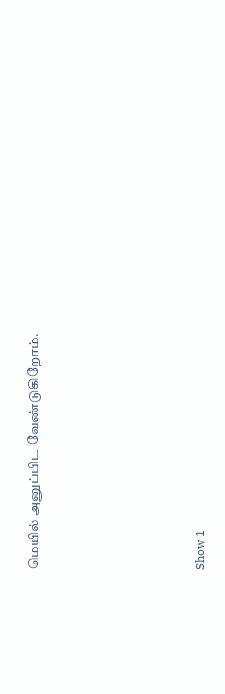மெயில் அனுப்பிட வேண்டுகிறோம்.





Show 1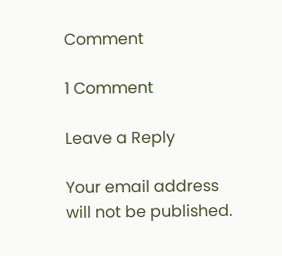Comment

1 Comment

Leave a Reply

Your email address will not be published.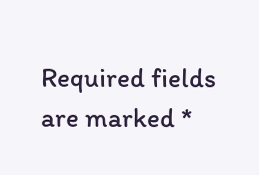Required fields are marked *